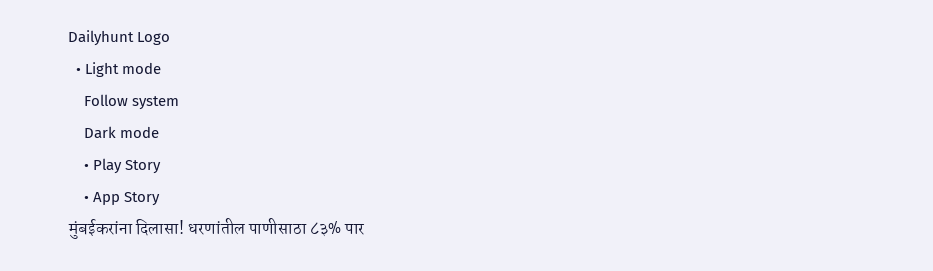Dailyhunt Logo
  • Light mode
    Follow system
    Dark mode
    • Play Story
    • App Story
मुंबईकरांना दिलासा! धरणांतील पाणीसाठा ८३% पार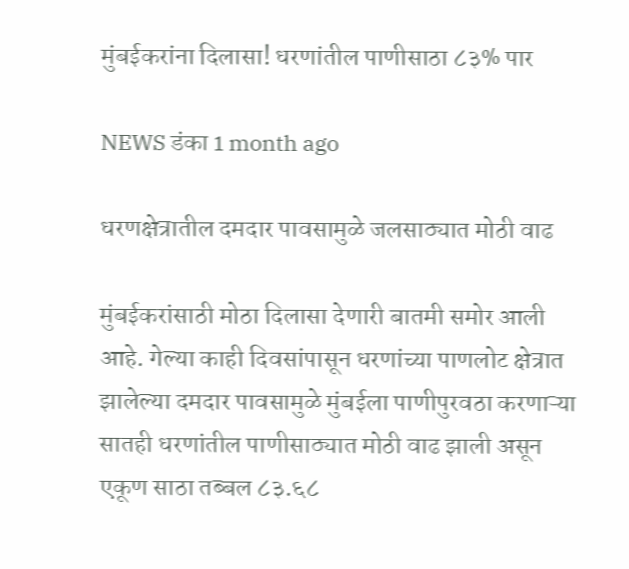मुंबईकरांना दिलासा! धरणांतील पाणीसाठा ८३% पार

NEWS डंका 1 month ago

धरणक्षेत्रातील दमदार पावसामुळे जलसाठ्यात मोठी वाढ

मुंबईकरांसाठी मोठा दिलासा देणारी बातमी समोर आली आहे. गेल्या काही दिवसांपासून धरणांच्या पाणलोट क्षेत्रात झालेल्या दमदार पावसामुळे मुंबईला पाणीपुरवठा करणाऱ्या सातही धरणांतील पाणीसाठ्यात मोठी वाढ झाली असून एकूण साठा तब्बल ८३.६८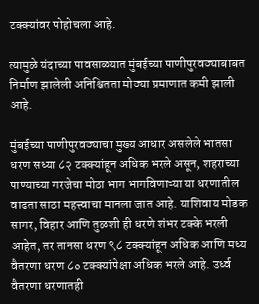टक्क्यांवर पोहोचला आहे.

त्यामुळे यंदाच्या पावसाळ्यात मुंबईच्या पाणीपुरवठ्याबाबत निर्माण झालेली अनिश्चितता मोठ्या प्रमाणात कमी झाली आहे.

मुंबईच्या पाणीपुरवठ्याचा मुख्य आधार असलेले भातसा धरण सध्या ८२ टक्क्यांहून अधिक भरले असून, शहराच्या पाण्याच्या गरजेचा मोठा भाग भागविणाऱ्या या धरणातील वाढता साठा महत्त्वाचा मानला जात आहे. याशिवाय मोडक सागर, विहार आणि तुळशी ही धरणे शंभर टक्के भरली आहेत, तर तानसा धरण ९८ टक्क्यांहून अधिक आणि मध्य वैतरणा धरण ८० टक्क्यांपेक्षा अधिक भरले आहे. उर्ध्व वैतरणा धरणातही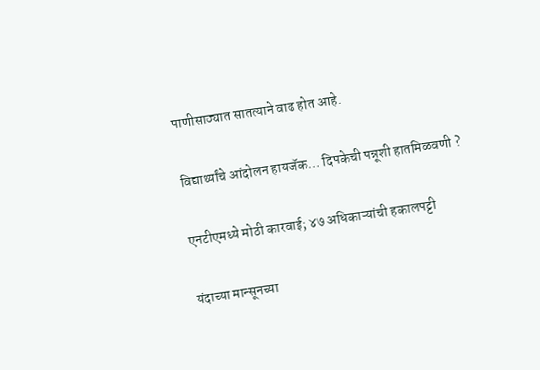पाणीसाठ्यात सातत्याने वाढ होत आहे.

विद्यार्थ्यांचे आंदोलन हायजॅक… दिपकेची पन्नूशी हातमिळवणी ?

एनटीएमध्ये मोठी कारवाई; ४७ अधिकाऱ्यांची हकालपट्टी

यंदाच्या मान्सूनच्या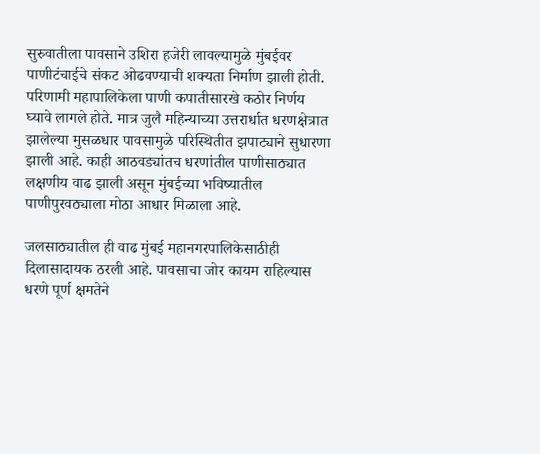सुरुवातीला पावसाने उशिरा हजेरी लावल्यामुळे मुंबईवर पाणीटंचाईचे संकट ओढवण्याची शक्यता निर्माण झाली होती. परिणामी महापालिकेला पाणी कपातीसारखे कठोर निर्णय घ्यावे लागले होते. मात्र जुलै महिन्याच्या उत्तरार्धात धरणक्षेत्रात झालेल्या मुसळधार पावसामुळे परिस्थितीत झपाट्याने सुधारणा झाली आहे. काही आठवड्यांतच धरणांतील पाणीसाठ्यात लक्षणीय वाढ झाली असून मुंबईच्या भविष्यातील पाणीपुरवठ्याला मोठा आधार मिळाला आहे.

जलसाठ्यातील ही वाढ मुंबई महानगरपालिकेसाठीही दिलासादायक ठरली आहे. पावसाचा जोर कायम राहिल्यास धरणे पूर्ण क्षमतेने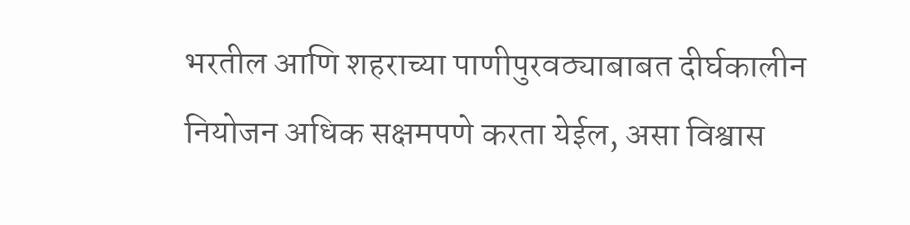भरतील आणि शहराच्या पाणीपुरवठ्याबाबत दीर्घकालीन नियोजन अधिक सक्षमपणे करता येईल, असा विश्वास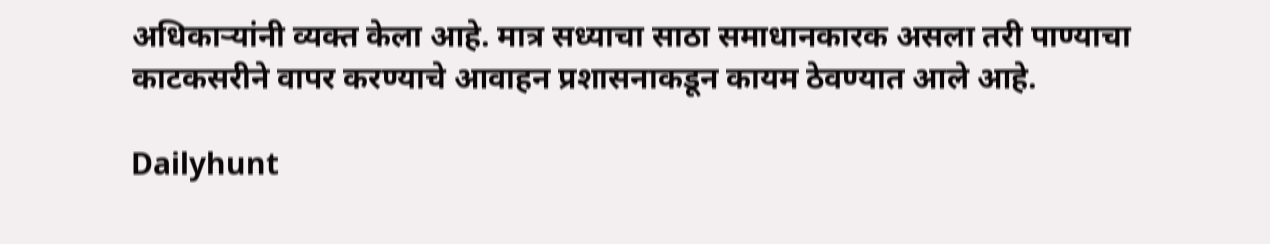अधिकाऱ्यांनी व्यक्त केला आहे. मात्र सध्याचा साठा समाधानकारक असला तरी पाण्याचा काटकसरीने वापर करण्याचे आवाहन प्रशासनाकडून कायम ठेवण्यात आले आहे.

Dailyhunt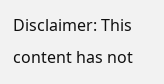Disclaimer: This content has not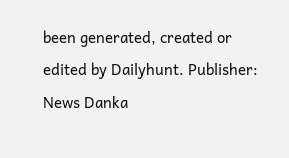been generated, created or edited by Dailyhunt. Publisher: News Danka